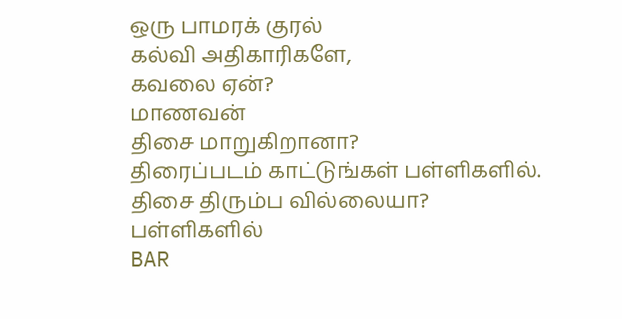ஒரு பாமரக் குரல்
கல்வி அதிகாரிகளே,
கவலை ஏன்?
மாணவன்
திசை மாறுகிறானா?
திரைப்படம் காட்டுங்கள் பள்ளிகளில்.
திசை திரும்ப வில்லையா?
பள்ளிகளில்
BAR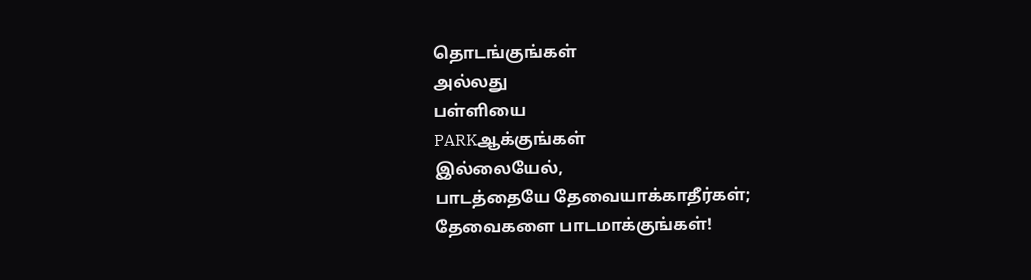தொடங்குங்கள்
அல்லது
பள்ளியை
PARKஆக்குங்கள்
இல்லையேல்,
பாடத்தையே தேவையாக்காதீர்கள்;
தேவைகளை பாடமாக்குங்கள்!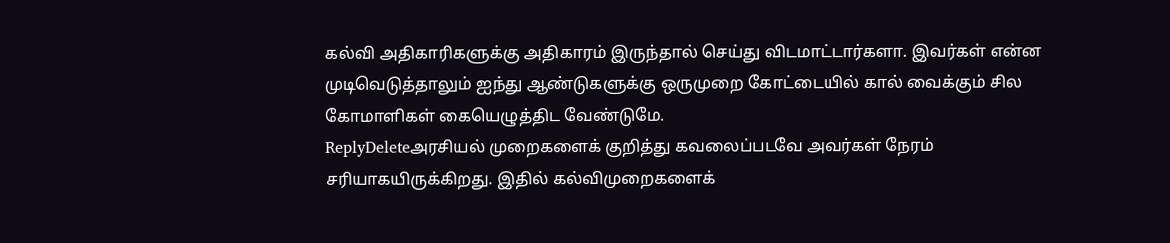கல்வி அதிகாரிகளுக்கு அதிகாரம் இருந்தால் செய்து விடமாட்டார்களா. இவர்கள் என்ன முடிவெடுத்தாலும் ஐந்து ஆண்டுகளுக்கு ஒருமுறை கோட்டையில் கால் வைக்கும் சில கோமாளிகள் கையெழுத்திட வேண்டுமே.
ReplyDeleteஅரசியல் முறைகளைக் குறித்து கவலைப்படவே அவர்கள் நேரம் சரியாகயிருக்கிறது. இதில் கல்விமுறைகளைக்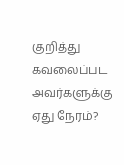குறித்து கவலைப்பட அவர்களுக்கு ஏது நேரம்?